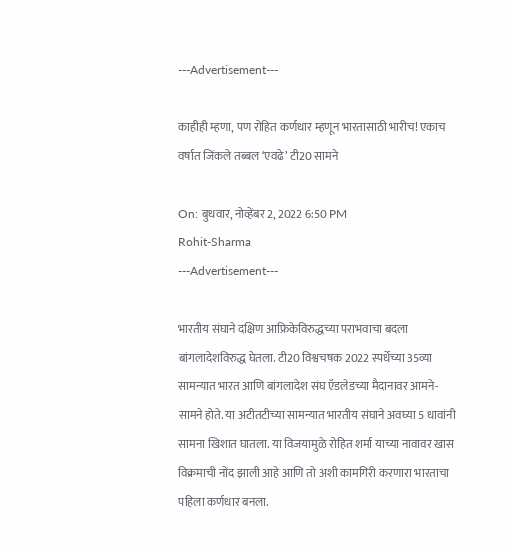---Advertisement---

काहीही म्हणा, पण रोहित कर्णधार म्हणून भारतासाठी भारीच! एकाच वर्षात जिंकले तब्बल ‘एवढे’ टी20 सामने

On: बुधवार, नोव्हेंबर 2, 2022 6:50 PM
Rohit-Sharma
---Advertisement---

भारतीय संघाने दक्षिण आफ्रिकेविरुद्धच्या पराभवाचा बदला बांगलादेशविरुद्ध घेतला. टी20 विश्वचषक 2022 स्पर्धेच्या 35व्या सामन्यात भारत आणि बांगलादेश संघ ऍडलेडच्या मैदानावर आमने-सामने होते. या अटीतटीच्या सामन्यात भारतीय संघाने अवघ्या 5 धावांनी सामना खिशात घातला. या विजयामुळे रोहित शर्मा याच्या नावावर खास विक्रमाची नोंद झाली आहे आणि तो अशी कामगिरी करणारा भारताचा पहिला कर्णधार बनला.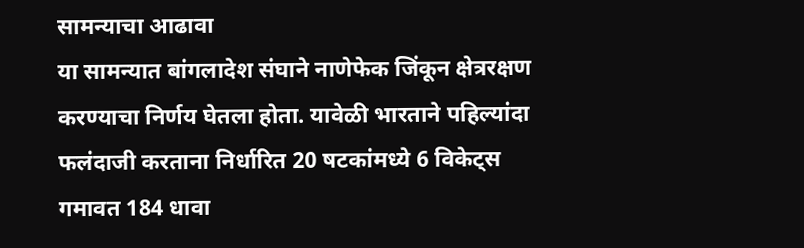सामन्याचा आढावा
या सामन्यात बांगलादेश संघाने नाणेफेक जिंकून क्षेत्ररक्षण करण्याचा निर्णय घेतला होता. यावेळी भारताने पहिल्यांदा फलंदाजी करताना निर्धारित 20 षटकांमध्ये 6 विकेट्स गमावत 184 धावा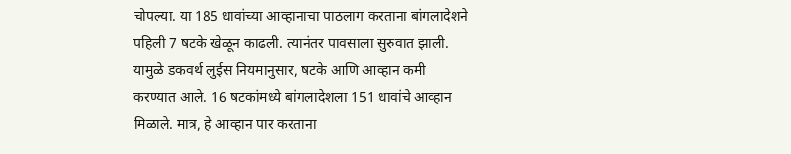चोपल्या. या 185 धावांच्या आव्हानाचा पाठलाग करताना बांगलादेशने पहिली 7 षटके खेळून काढली. त्यानंतर पावसाला सुरुवात झाली. यामुळे डकवर्थ लुईस नियमानुसार, षटके आणि आव्हान कमी करण्यात आले. 16 षटकांमध्ये बांगलादेशला 151 धावांचे आव्हान मिळाले. मात्र, हे आव्हान पार करताना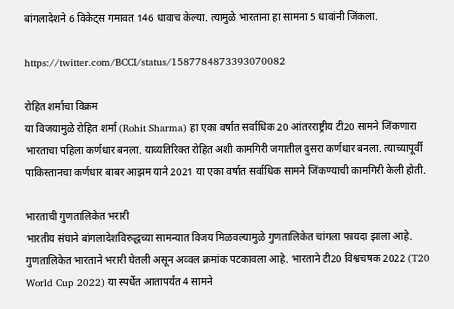बांगलादेशने 6 विकेट्स गमावत 146 धावाच केल्या. त्यामुळे भारताना हा सामना 5 धावांनी जिंकला.

https://twitter.com/BCCI/status/1587784873393070082

रोहित शर्माचा विक्रम
या विजयामुळे रोहित शर्मा (Rohit Sharma) हा एका वर्षात सर्वाधिक 20 आंतरराष्ट्रीय टी20 सामने जिंकणारा भारताचा पहिला कर्णधार बनला. याव्यतिरिक्त रोहित अशी कामगिरी जगातील दुसरा कर्णधार बनला. त्याच्यापूर्वी पाकिस्तानचा कर्णधार बाबर आझम याने 2021 या एका वर्षात सर्वाधिक सामने जिंकण्याची कामगिरी केली होती.

भारताची गुणतालिकेत भरारी
भारतीय संघाने बांगलादेशविरुद्धच्या सामन्यात विजय मिळवल्यामुळे गुणतालिकेत चांगला फायदा झाला आहे. गुणतालिकेत भारताने भरारी घेतली असून अव्वल क्रमांक पटकावला आहे. भारताने टी20 विश्वचषक 2022 (T20 World Cup 2022) या स्पर्धेत आतापर्यंत 4 सामने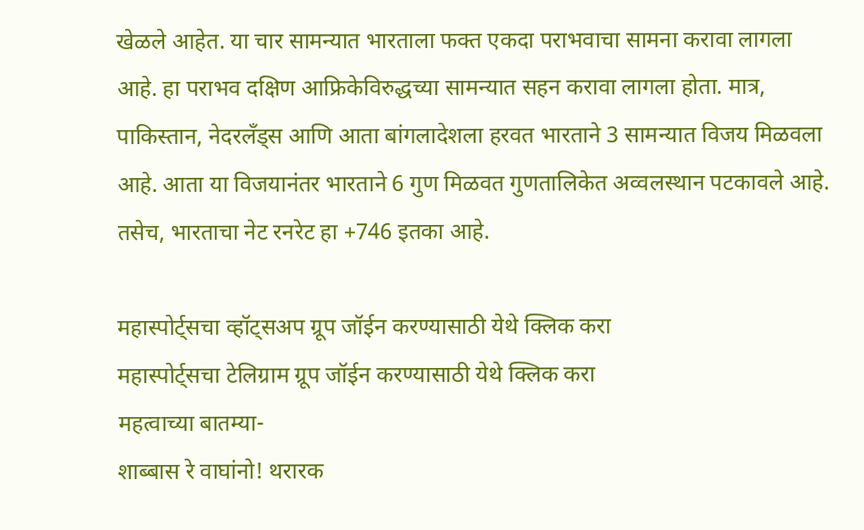खेळले आहेत. या चार सामन्यात भारताला फक्त एकदा पराभवाचा सामना करावा लागला आहे. हा पराभव दक्षिण आफ्रिकेविरुद्धच्या सामन्यात सहन करावा लागला होता. मात्र, पाकिस्तान, नेदरलँड्स आणि आता बांगलादेशला हरवत भारताने 3 सामन्यात विजय मिळवला आहे. आता या विजयानंतर भारताने 6 गुण मिळवत गुणतालिकेत अव्वलस्थान पटकावले आहे. तसेच, भारताचा नेट रनरेट हा +746 इतका आहे.

महास्पोर्ट्सचा व्हॉट्सअप ग्रूप जॉईन करण्यासाठी येथे क्लिक करा
महास्पोर्ट्सचा टेलिग्राम ग्रूप जॉईन करण्यासाठी येथे क्लिक करा
महत्वाच्या बातम्या-
शाब्बास रे वाघांनो! थरारक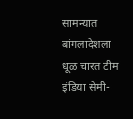सामन्यात बांगलादेशला धूळ चारत टीम इंडिया सेमी-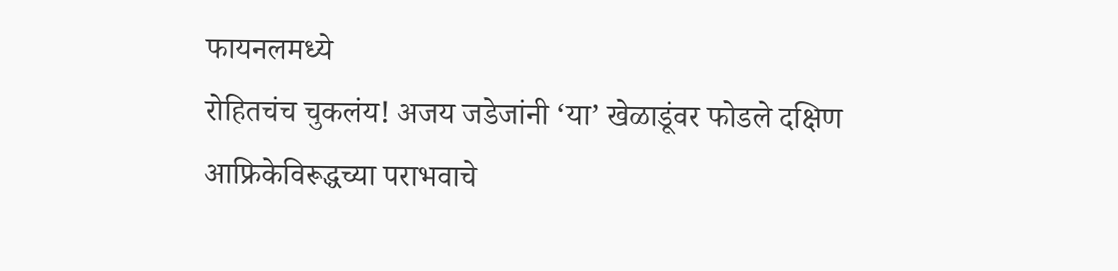फायनलमध्ये
रोहितचंच चुकलंय! अजय जडेजांनी ‘या’ खेळाडूंवर फोडले दक्षिण आफ्रिकेविरूद्धच्या पराभवाचे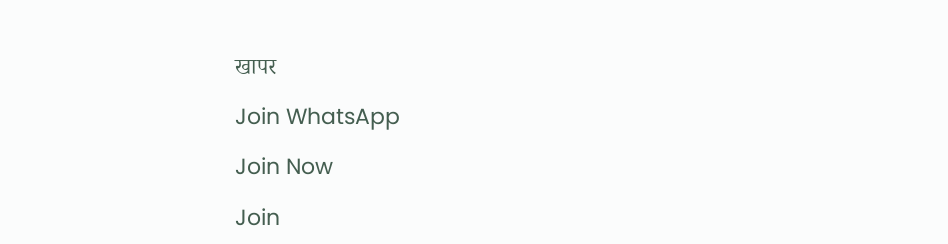खापर

Join WhatsApp

Join Now

Join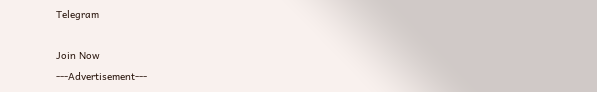Telegram

Join Now
---Advertisement---